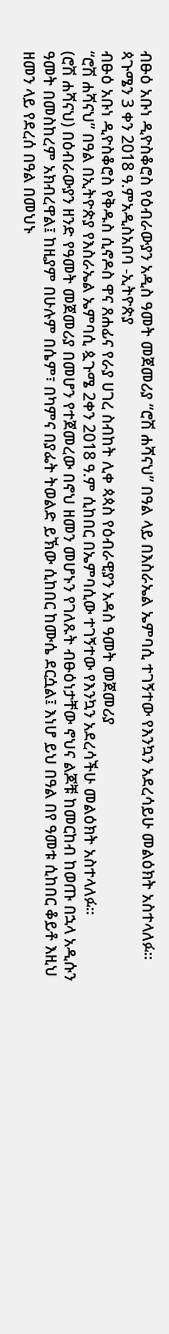ብፁዕ አቡነ ዲዮስቆሮስ የዕብራውያን አዲስ ዓመት መጀመሪያ “ሮሽ ሐሻናህ” በዓል ላይ በእስራኤል ኤምባሲ ተገኝተው የእንኳን አደረሳይሁ መልዕክት አስተላለፉ።
ጳጉሜን 3 ቀን 2018 ዓ.ምአዲስአበባ -ኢትዮጵያ
ብፁዕ አቡነ ዲዮስቆሮስ የቅዱስ ሲኖዶስ ዋና ጸሐፊና የራያ ሀገረ ስብከት ሊቀ ጳጳስ የዕብራዊያን አዳስ ዓመት መጀመሪያ
“ሮሽ ሐሻናህ” በዓል በኢትዮጵያ የእስራኤል ኤምባሲ ጷጉሜ 2ቀን 2018 ዓ.ም ሲከበር በኤምባሲው ተገኝተው የእንኳን አደረሳችሁ መልዕክት አስተላለፉ።
(ሮሽ ሐሻናህ) በዕብራውያን ዘንድ የዓመት መጀመሪያ በመሆን የተጀመረው በኖህ ዘመን መሆኑን የገለጹት ብፁዕነታቸው ኖህና ልጆቹ ከመርከብ ከወጡ በኋላ አዲሱን ዓመት በመስከረም አክብረዋል፤ ከዚያም በሁሉም በሴም፣ በካምና በያፌት ትወልድ ይኽው ሲከበር ከሙሴ ደርሷል፤ እነሆ ይህ በዓል በየ ዓመቱ ሲከበር ቆይቶ እዚህ ዘመን ላይ የደረሰ በዓል በመህኑ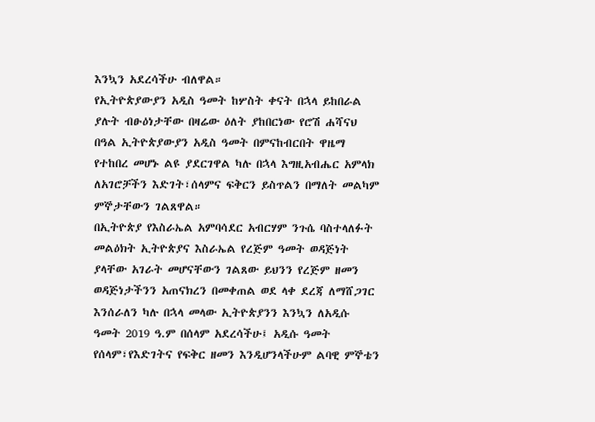እንኳን አደረሳችሁ ብለዋል።
የኢትዮጵያውያን አዲስ ዓመት ከሦስት ቀናት በኋላ ይከበራል ያሉት ብፁዕነታቸው በዛሬው ዕለት ያከበርነው የሮሽ ሐሻናህ በዓል ኢትዮጵያውያን አዲስ ዓመት በምናከብርበት ዋዜማ የተከበረ መሆኑ ልዩ ያደርገዋል ካሉ በኋላ እግዚአብሔር አምላክ ለአገሮቻችን እድገት፣ሰላምና ፍቅርን ይስጥልን በማለት መልካም ምኞታቸውን ገልጸዋል።
በኢትዮጵያ የእስራኤል አምባሳደር አብርሃም ንጉሴ ባስተላለፉት መልዕክት ኢትዮጵያና እስራኤል የረጅም ዓመት ወዳጅነት ያላቸው አገራት መሆናቸውን ገልጸው ይህንን የረጅም ዘመን ወዳጅነታችንን አጠናክረን በመቀጠል ወደ ላቀ ደረጃ ለማሸጋገር እንሰራለን ካሉ በኋላ መላው ኢትዮጵያንን እንኳን ለአዲሱ ዓመት 2019 ዓ.ም በሰላም አደረሳችሁ፤ አዲሱ ዓመት የሰላም፣የእድገትና የፍቅር ዘመን እንዲሆንላችሁም ልባዊ ምኞቴን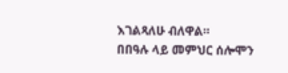እገልጻለሁ ብለዋል።
በበዓሉ ላይ መምህር ሰሎሞን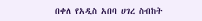በቀለ የአዲስ አበባ ሀገረ ስብከት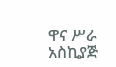ዋና ሥራ አስኪያጅ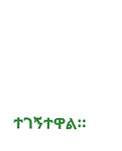ተገኝተዋል።